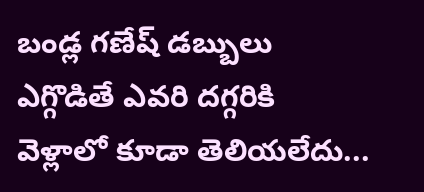బండ్ల గణేష్ డబ్బులు ఎగ్గొడితే ఎవరి దగ్గరికి వెళ్లాలో కూడా తెలియలేదు...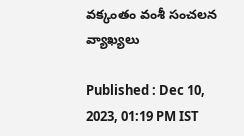వక్కంతం వంశీ సంచలన వ్యాఖ్యలు

Published : Dec 10, 2023, 01:19 PM IST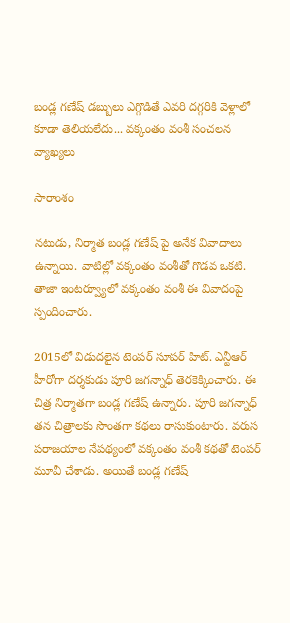బండ్ల గణేష్ డబ్బులు ఎగ్గొడితే ఎవరి దగ్గరికి వెళ్లాలో కూడా తెలియలేదు... వక్కంతం వంశీ సంచలన వ్యాఖ్యలు

సారాంశం

నటుడు, నిర్మాత బండ్ల గణేష్ పై అనేక వివాదాలు ఉన్నాయి. వాటిల్లో వక్కంతం వంశీతో గొడవ ఒకటి. తాజా ఇంటర్వ్యూలో వక్కంతం వంశీ ఈ వివాదంపై స్పందించారు.

2015లో విడుదలైన టెంపర్ సూపర్ హిట్. ఎన్టీఆర్ హీరోగా దర్శకుడు పూరి జగన్నాధ్ తెరకెక్కించారు. ఈ చిత్ర నిర్మాతగా బండ్ల గణేష్ ఉన్నారు. పూరి జగన్నాధ్ తన చిత్రాలకు సొంతగా కథలు రాసుకుంటారు. వరుస పరాజయాల నేపథ్యంలో వక్కంతం వంశీ కథతో టెంపర్ మూవీ చేశాడు. అయితే బండ్ల గణేష్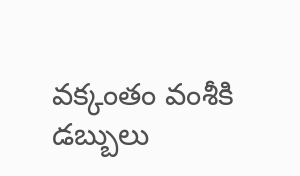వక్కంతం వంశీకి డబ్బులు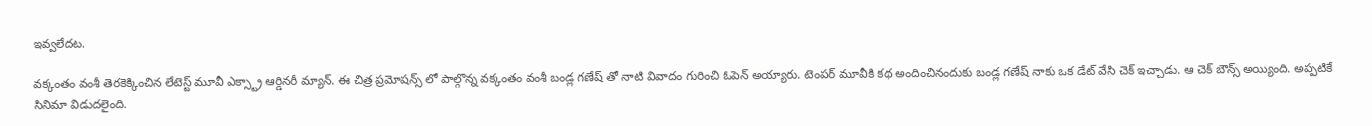ఇవ్వలేదట.

వక్కంతం వంశీ తెరకెక్కించిన లేటెస్ట్ మూవీ ఎక్స్ట్రా ఆర్డినరీ మ్యాన్. ఈ చిత్ర ప్రమోషన్స్ లో పాల్గొన్న వక్కంతం వంశీ బండ్ల గణేష్ తో నాటి వివాదం గురించి ఓపెన్ అయ్యారు. టెంపర్ మూవీకి కథ అందించినందుకు బండ్ల గణేష్ నాకు ఒక డేట్ వేసి చెక్ ఇచ్చాడు. ఆ చెక్ బౌన్స్ అయ్యింది. అప్పటికే సినిమా విడుదలైంది.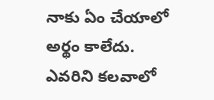నాకు ఏం చేయాలో అర్థం కాలేదు. ఎవరిని కలవాలో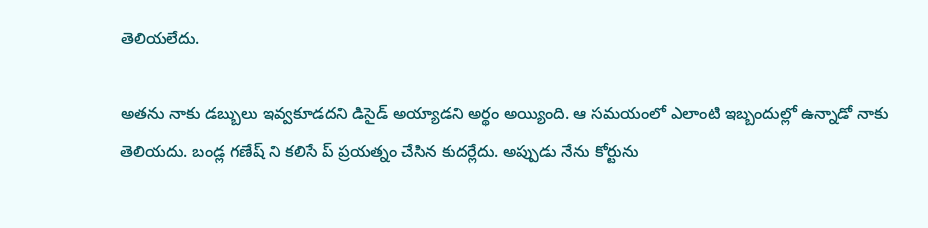తెలియలేదు.

అతను నాకు డబ్బులు ఇవ్వకూడదని డిసైడ్ అయ్యాడని అర్థం అయ్యింది. ఆ సమయంలో ఎలాంటి ఇబ్బందుల్లో ఉన్నాడో నాకు తెలియదు. బండ్ల గణేష్ ని కలిసే ప్ ప్రయత్నం చేసిన కుదర్లేదు. అప్పుడు నేను కోర్టును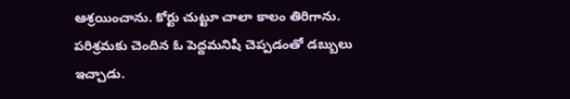ఆశ్రయించాను. కోర్టు చుట్టూ చాలా కాలం తిరిగాను. పరిశ్రమకు చెందిన ఓ పెద్దమనిషి చెప్పడంతో డబ్బులు ఇచ్చాడు.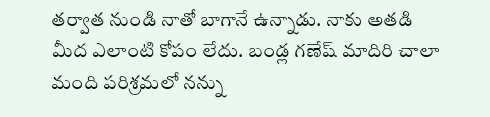తర్వాత నుండి నాతో బాగానే ఉన్నాడు. నాకు అతడి మీద ఎలాంటి కోపం లేదు. బండ్ల గణేష్ మాదిరి చాలా మంది పరిశ్రమలో నన్ను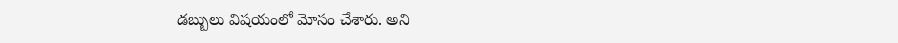డబ్బులు విషయంలో మోసం చేశారు. అని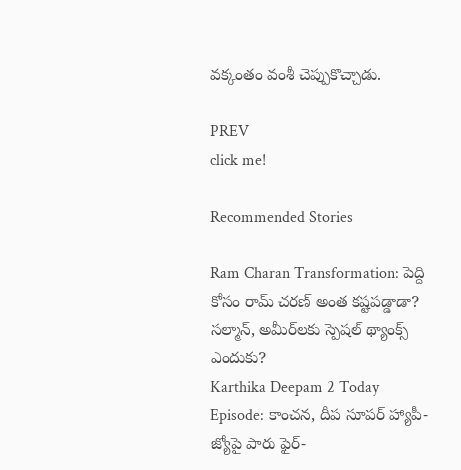వక్కంతం వంశీ చెప్పుకొచ్చాడు.

PREV
click me!

Recommended Stories

Ram Charan Transformation: పెద్ది కోసం రామ్ చరణ్ అంత కష్టపడ్డాడా? సల్మాన్, అమీర్‌లకు స్పెషల్ థ్యాంక్స్ ఎందుకు?
Karthika Deepam 2 Today Episode: కాంచన, దీప సూపర్ హ్యాపీ- జ్యోపై పారు ఫైర్-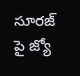సూరజ్ పై జ్యో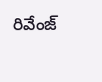రివేంజ్